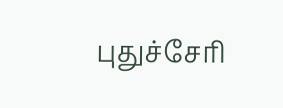புதுச்சேரி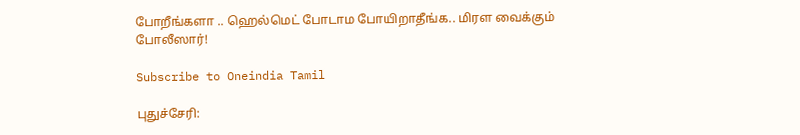போறீங்களா .. ஹெல்மெட் போடாம போயிறாதீங்க.. மிரள வைக்கும் போலீஸார்!

Subscribe to Oneindia Tamil

புதுச்சேரி: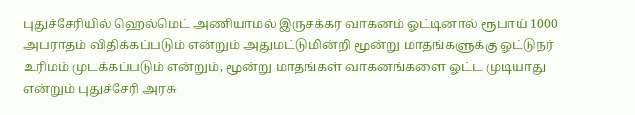புதுச்சேரியில் ஹெல்மெட் அணியாமல் இருசக்கர வாகனம் ஓட்டினால் ரூபாய் 1000 அபராதம் விதிக்கப்படும் என்றும் அதுமட்டுமின்றி மூன்று மாதங்களுக்கு ஓட்டுநர் உரிமம் முடக்கப்படும் என்றும், மூன்று மாதங்கள் வாகனங்களை ஓட்ட முடியாது என்றும் புதுச்சேரி அரசு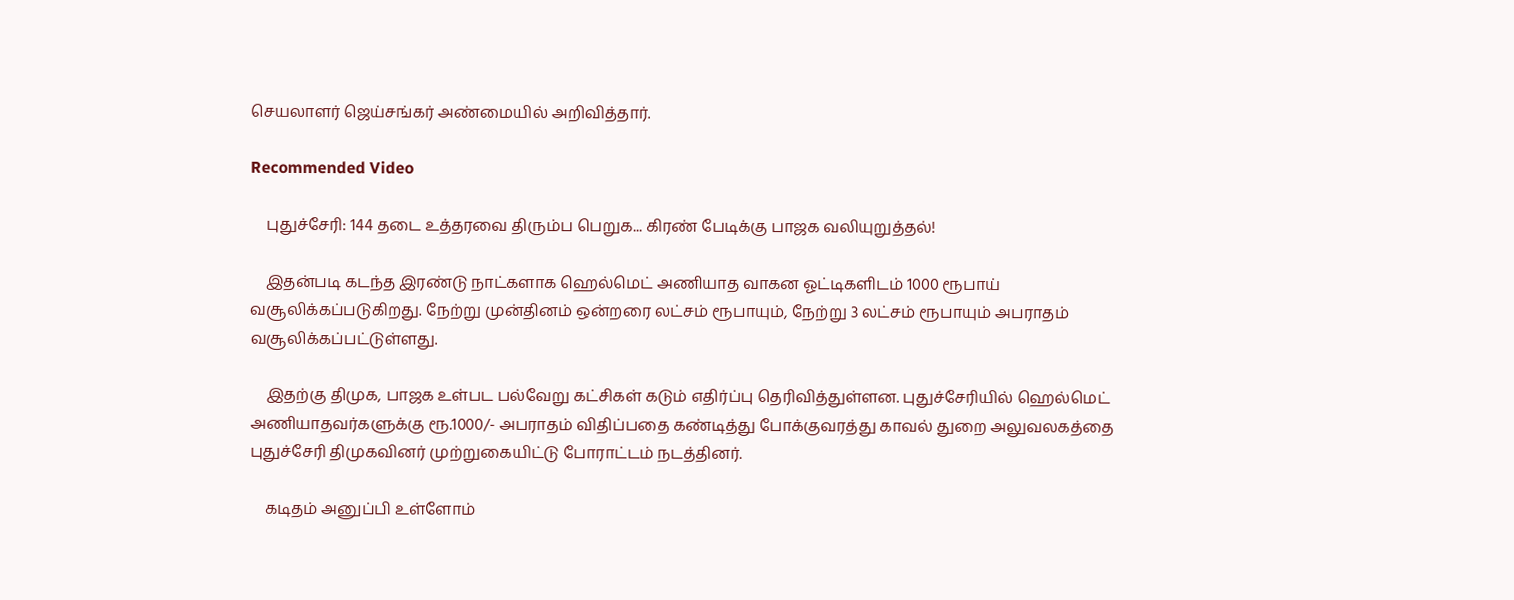செயலாளர் ஜெய்சங்கர் அண்மையில் அறிவித்தார்.

Recommended Video

    புதுச்சேரி: 144 தடை உத்தரவை திரும்ப பெறுக... கிரண் பேடிக்கு பாஜக வலியுறுத்தல்!

    இதன்படி கடந்த இரண்டு நாட்களாக ஹெல்மெட் அணியாத வாகன ஓட்டிகளிடம் 1000 ரூபாய் வசூலிக்கப்படுகிறது. நேற்று முன்தினம் ஒன்றரை லட்சம் ரூபாயும், நேற்று 3 லட்சம் ரூபாயும் அபராதம் வசூலிக்கப்பட்டுள்ளது.

    இதற்கு திமுக, பாஜக உள்பட பல்வேறு கட்சிகள் கடும் எதிர்ப்பு தெரிவித்துள்ளன. புதுச்சேரியில் ஹெல்மெட் அணியாதவர்களுக்கு ரூ.1000/- அபராதம் விதிப்பதை கண்டித்து போக்குவரத்து காவல் துறை அலுவலகத்தை புதுச்சேரி திமுகவினர் முற்றுகையிட்டு போராட்டம் நடத்தினர்.

    கடிதம் அனுப்பி உள்ளோம்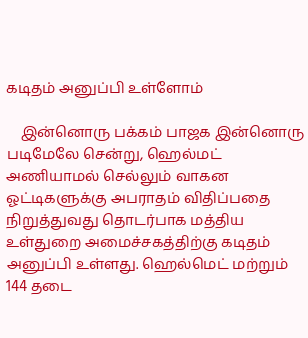கடிதம் அனுப்பி உள்ளோம்

    இன்னொரு பக்கம் பாஜக இன்னொரு படிமேலே சென்று, ஹெல்மட் அணியாமல் செல்லும் வாகன ஓட்டிகளுக்கு அபராதம் விதிப்பதை நிறுத்துவது தொடர்பாக மத்திய உள்துறை அமைச்சகத்திற்கு கடிதம் அனுப்பி உள்ளது. ஹெல்மெட் மற்றும் 144 தடை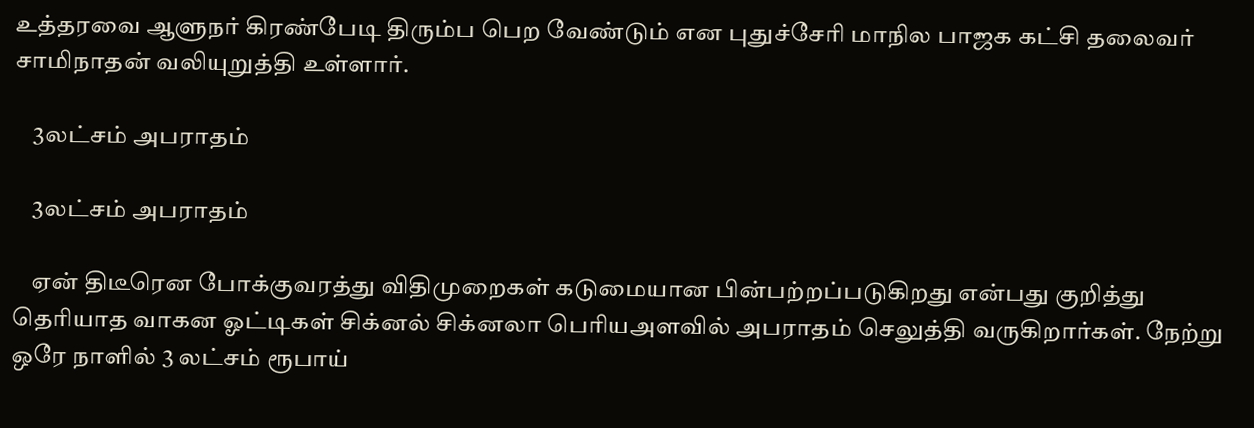உத்தரவை ஆளுநர் கிரண்பேடி திரும்ப பெற வேண்டும் என புதுச்சேரி மாநில பாஜக கட்சி தலைவர் சாமிநாதன் வலியுறுத்தி உள்ளார்.

    3லட்சம் அபராதம்

    3லட்சம் அபராதம்

    ஏன் திடீரென போக்குவரத்து விதிமுறைகள் கடுமையான பின்பற்றப்படுகிறது என்பது குறித்து தெரியாத வாகன ஓட்டிகள் சிக்னல் சிக்னலா பெரியஅளவில் அபராதம் செலுத்தி வருகிறார்கள். நேற்று ஒரே நாளில் 3 லட்சம் ரூபாய்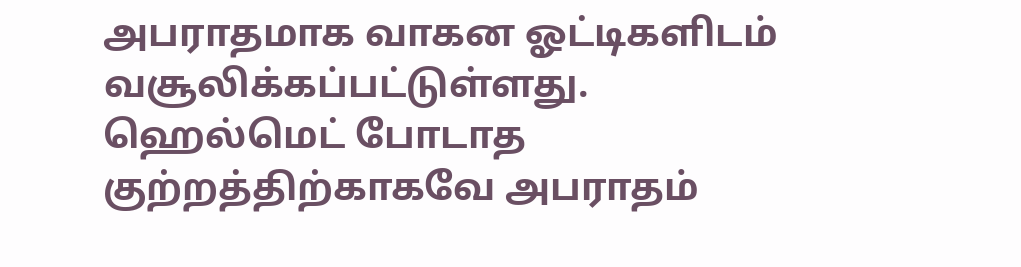அபராதமாக வாகன ஓட்டிகளிடம் வசூலிக்கப்பட்டுள்ளது. ஹெல்மெட் போடாத குற்றத்திற்காகவே அபராதம்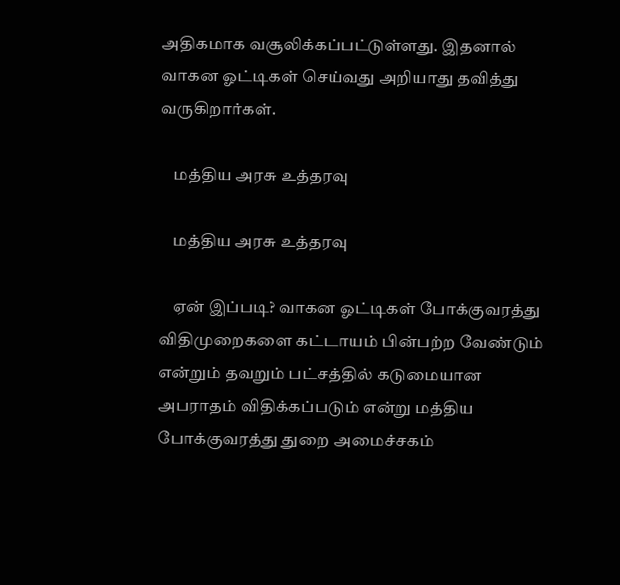அதிகமாக வசூலிக்கப்பட்டுள்ளது. இதனால் வாகன ஓட்டிகள் செய்வது அறியாது தவித்து வருகிறார்கள்.

    மத்திய அரசு உத்தரவு

    மத்திய அரசு உத்தரவு

    ஏன் இப்படி? வாகன ஓட்டிகள் போக்குவரத்து விதிமுறைகளை கட்டாயம் பின்பற்ற வேண்டும் என்றும் தவறும் பட்சத்தில் கடுமையான அபராதம் விதிக்கப்படும் என்று மத்திய போக்குவரத்து துறை அமைச்சகம்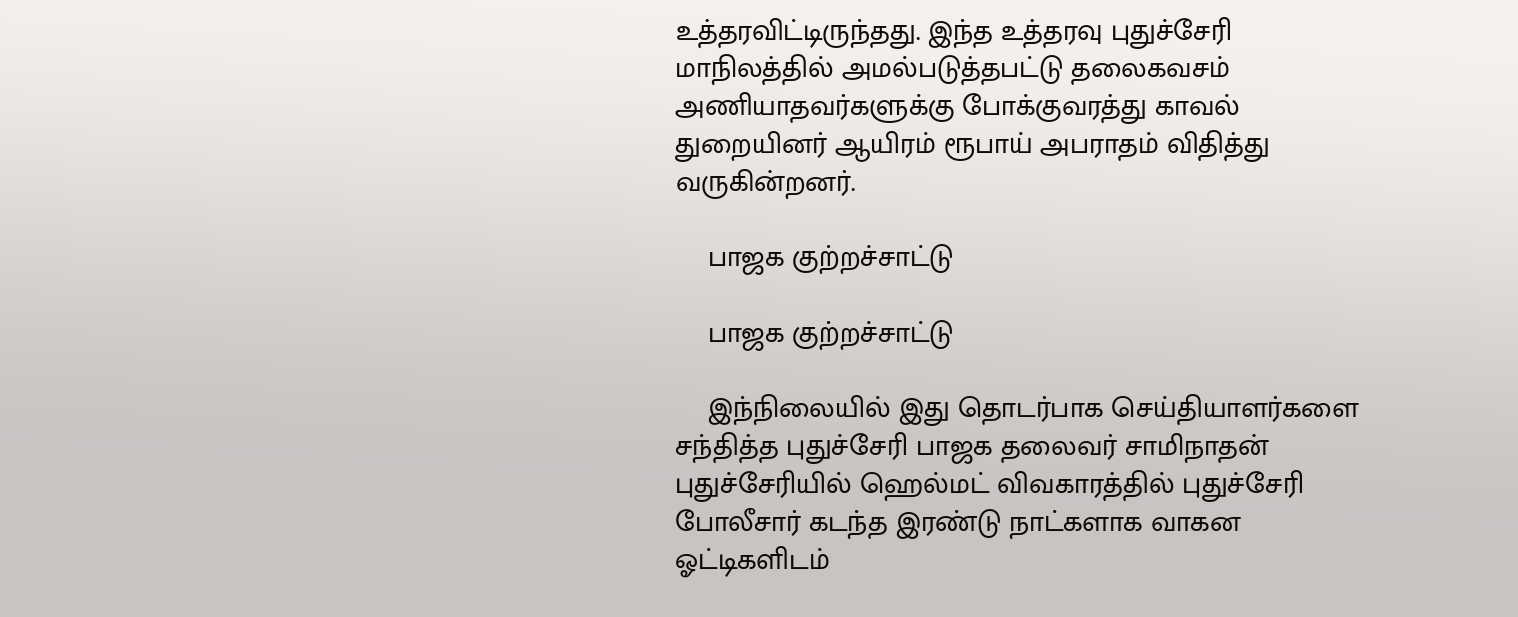உத்தரவிட்டிருந்தது. இந்த உத்தரவு புதுச்சேரி மாநிலத்தில் அமல்படுத்தபட்டு தலைகவசம் அணியாதவர்களுக்கு போக்குவரத்து காவல் துறையினர் ஆயிரம் ரூபாய் அபராதம் விதித்து வருகின்றனர்.

    பாஜக குற்றச்சாட்டு

    பாஜக குற்றச்சாட்டு

    இந்நிலையில் இது தொடர்பாக செய்தியாளர்களை சந்தித்த புதுச்சேரி பாஜக தலைவர் சாமிநாதன் புதுச்சேரியில் ஹெல்மட் விவகாரத்தில் புதுச்சேரி போலீசார் கடந்த இரண்டு நாட்களாக வாகன ஓட்டிகளிடம்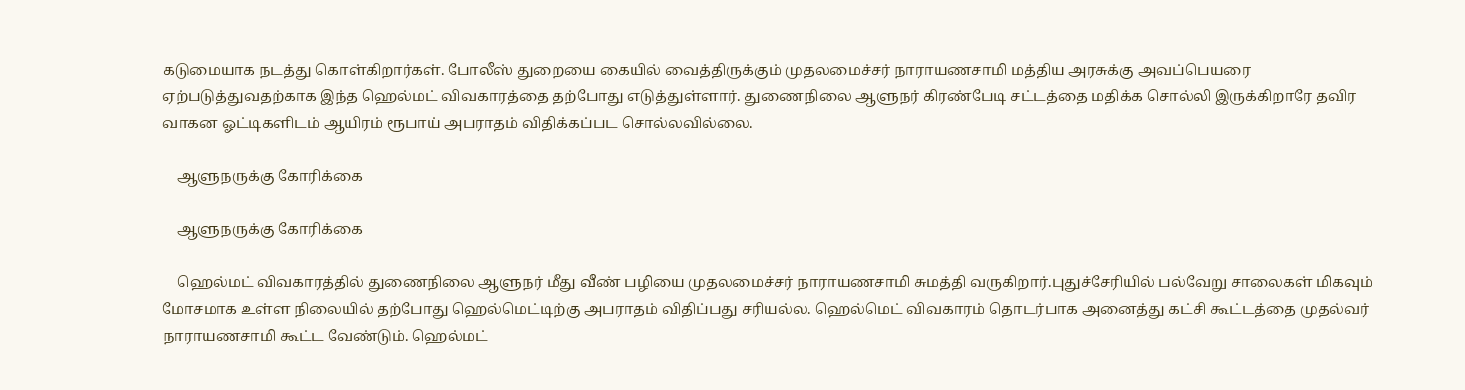கடுமையாக நடத்து கொள்கிறார்கள். போலீஸ் துறையை கையில் வைத்திருக்கும் முதலமைச்சர் நாராயணசாமி மத்திய அரசுக்கு அவப்பெயரை ஏற்படுத்துவதற்காக இந்த ஹெல்மட் விவகாரத்தை தற்போது எடுத்துள்ளார். துணைநிலை ஆளுநர் கிரண்பேடி சட்டத்தை மதிக்க சொல்லி இருக்கிறாரே தவிர வாகன ஓட்டிகளிடம் ஆயிரம் ரூபாய் அபராதம் விதிக்கப்பட சொல்லவில்லை.

    ஆளுநருக்கு கோரிக்கை

    ஆளுநருக்கு கோரிக்கை

    ஹெல்மட் விவகாரத்தில் துணைநிலை ஆளுநர் மீது வீண் பழியை முதலமைச்சர் நாராயணசாமி சுமத்தி வருகிறார்.புதுச்சேரியில் பல்வேறு சாலைகள் மிகவும் மோசமாக உள்ள நிலையில் தற்போது ஹெல்மெட்டிற்கு அபராதம் விதிப்பது சரியல்ல. ஹெல்மெட் விவகாரம் தொடர்பாக அனைத்து கட்சி கூட்டத்தை முதல்வர் நாராயணசாமி கூட்ட வேண்டும். ஹெல்மட்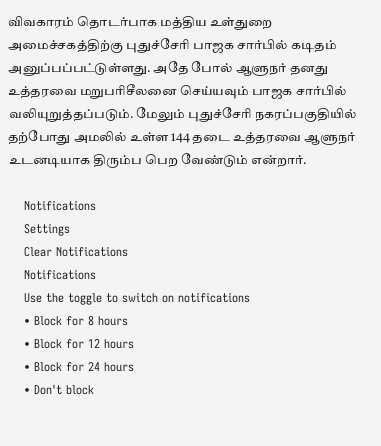விவகாரம் தொடர்பாக மத்திய உள்துறை அமைச்சகத்திற்கு புதுச்சேரி பாஜக சார்பில் கடிதம் அனுப்பப்பட்டுள்ளது. அதே போல் ஆளுநர் தனது உத்தரவை மறுபரிசீலனை செய்யவும் பாஜக சார்பில் வலியுறுத்தப்படும். மேலும் புதுச்சேரி நகரப்பகுதியில் தற்போது அமலில் உள்ள 144 தடை உத்தரவை ஆளுநர் உடனடியாக திரும்ப பெற வேண்டும் என்றார்.

    Notifications
    Settings
    Clear Notifications
    Notifications
    Use the toggle to switch on notifications
    • Block for 8 hours
    • Block for 12 hours
    • Block for 24 hours
    • Don't block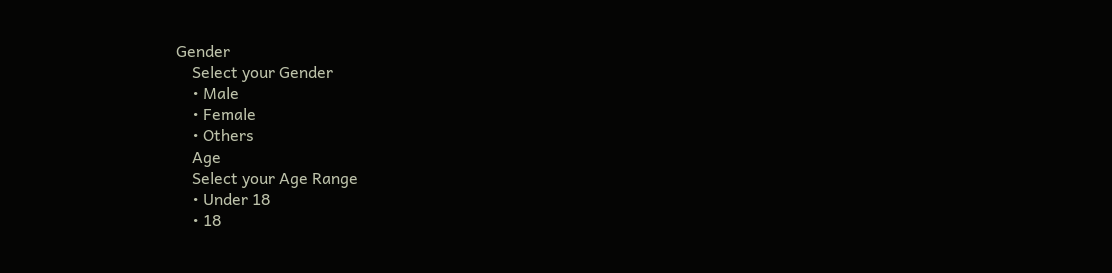Gender
    Select your Gender
    • Male
    • Female
    • Others
    Age
    Select your Age Range
    • Under 18
    • 18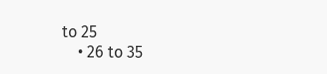to 25
    • 26 to 35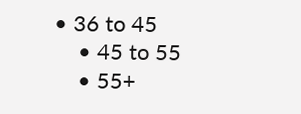• 36 to 45
    • 45 to 55
    • 55+